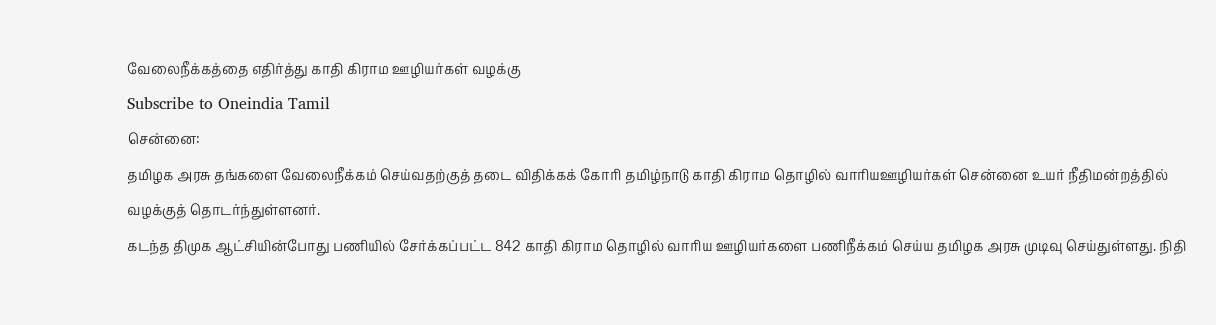வேலைநீக்கத்தை எதிர்த்து காதி கிராம ஊழியர்கள் வழக்கு
Subscribe to Oneindia Tamil
சென்னை:
தமிழக அரசு தங்களை வேலைநீக்கம் செய்வதற்குத் தடை விதிக்கக் கோரி தமிழ்நாடு காதி கிராம தொழில் வாரியஊழியர்கள் சென்னை உயர் நீதிமன்றத்தில் வழக்குத் தொடர்ந்துள்ளனர்.
கடந்த திமுக ஆட்சியின்போது பணியில் சேர்க்கப்பட்ட 842 காதி கிராம தொழில் வாரிய ஊழியர்களை பணிநீக்கம் செய்ய தமிழக அரசு முடிவு செய்துள்ளது. நிதி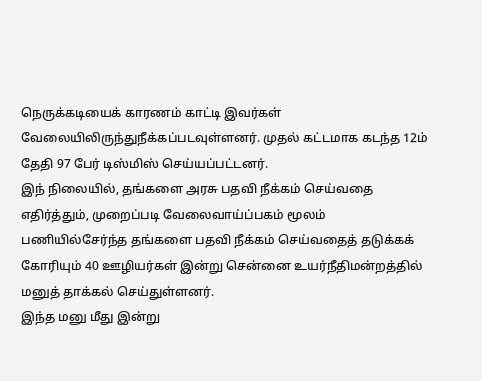நெருக்கடியைக் காரணம் காட்டி இவர்கள் வேலையிலிருந்துநீக்கப்படவுள்ளனர். முதல் கட்டமாக கடந்த 12ம் தேதி 97 பேர் டிஸ்மிஸ் செய்யப்பட்டனர்.
இந் நிலையில், தங்களை அரசு பதவி நீக்கம் செய்வதை எதிர்த்தும், முறைப்படி வேலைவாய்ப்பகம் மூலம் பணியில்சேர்ந்த தங்களை பதவி நீக்கம் செய்வதைத் தடுக்கக் கோரியும் 40 ஊழியர்கள் இன்று சென்னை உயர்நீதிமன்றத்தில் மனுத் தாக்கல் செய்துள்ளனர்.
இந்த மனு மீது இன்று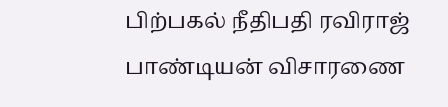பிற்பகல் நீதிபதி ரவிராஜ் பாண்டியன் விசாரணை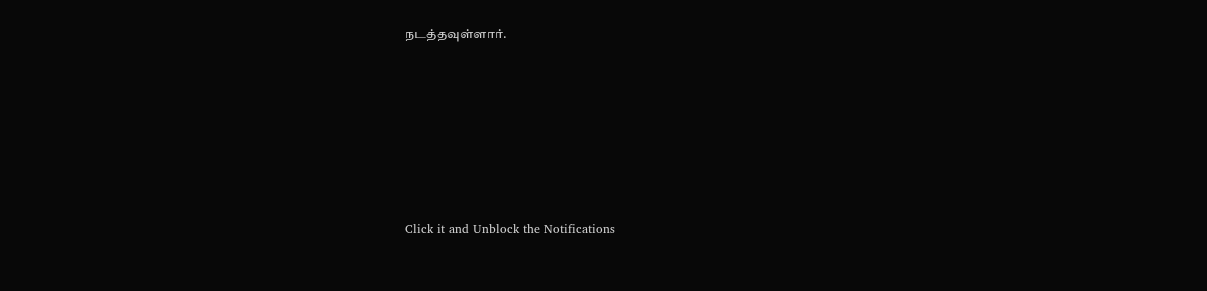நடத்தவுள்ளார்.












Click it and Unblock the Notifications